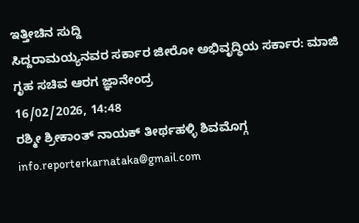ಇತ್ತೀಚಿನ ಸುದ್ದಿ
ಸಿದ್ದರಾಮಯ್ಯನವರ ಸರ್ಕಾರ ಜೀರೋ ಅಭಿವೃದ್ಧಿಯ ಸರ್ಕಾರ: ಮಾಜಿ ಗೃಹ ಸಚಿವ ಆರಗ ಜ್ಞಾನೇಂದ್ರ
16/02/2026, 14:48
ರಶ್ಮೀ ಶ್ರೀಕಾಂತ್ ನಾಯಕ್ ತೀರ್ಥಹಳ್ಳಿ ಶಿವಮೊಗ್ಗ
info.reporterkarnataka@gmail.com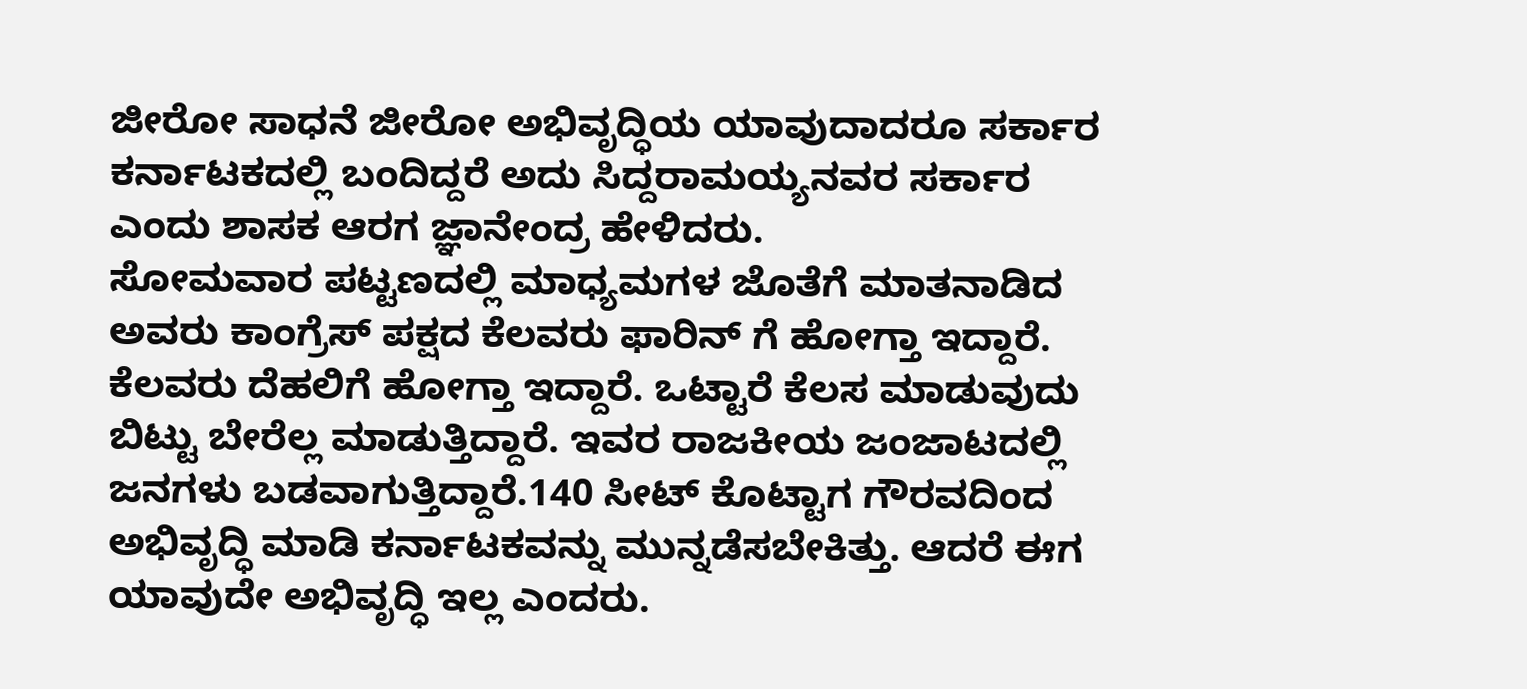ಜೀರೋ ಸಾಧನೆ ಜೀರೋ ಅಭಿವೃದ್ಧಿಯ ಯಾವುದಾದರೂ ಸರ್ಕಾರ ಕರ್ನಾಟಕದಲ್ಲಿ ಬಂದಿದ್ದರೆ ಅದು ಸಿದ್ದರಾಮಯ್ಯನವರ ಸರ್ಕಾರ ಎಂದು ಶಾಸಕ ಆರಗ ಜ್ಞಾನೇಂದ್ರ ಹೇಳಿದರು.
ಸೋಮವಾರ ಪಟ್ಟಣದಲ್ಲಿ ಮಾಧ್ಯಮಗಳ ಜೊತೆಗೆ ಮಾತನಾಡಿದ ಅವರು ಕಾಂಗ್ರೆಸ್ ಪಕ್ಷದ ಕೆಲವರು ಫಾರಿನ್ ಗೆ ಹೋಗ್ತಾ ಇದ್ದಾರೆ. ಕೆಲವರು ದೆಹಲಿಗೆ ಹೋಗ್ತಾ ಇದ್ದಾರೆ. ಒಟ್ಟಾರೆ ಕೆಲಸ ಮಾಡುವುದು ಬಿಟ್ಟು ಬೇರೆಲ್ಲ ಮಾಡುತ್ತಿದ್ದಾರೆ. ಇವರ ರಾಜಕೀಯ ಜಂಜಾಟದಲ್ಲಿ ಜನಗಳು ಬಡವಾಗುತ್ತಿದ್ದಾರೆ.140 ಸೀಟ್ ಕೊಟ್ಟಾಗ ಗೌರವದಿಂದ ಅಭಿವೃದ್ಧಿ ಮಾಡಿ ಕರ್ನಾಟಕವನ್ನು ಮುನ್ನಡೆಸಬೇಕಿತ್ತು. ಆದರೆ ಈಗ ಯಾವುದೇ ಅಭಿವೃದ್ಧಿ ಇಲ್ಲ ಎಂದರು.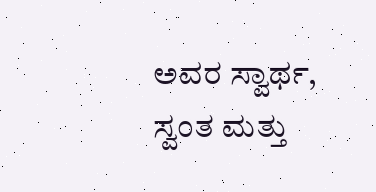ಅವರ ಸ್ವಾರ್ಥ, ಸ್ವಂತ ಮತ್ತು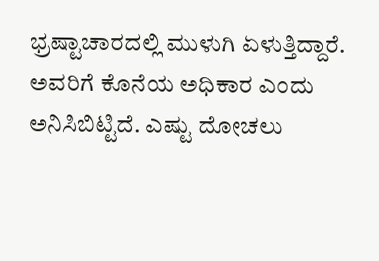ಭ್ರಷ್ಟಾಚಾರದಲ್ಲಿ ಮುಳುಗಿ ಏಳುತ್ತಿದ್ದಾರೆ. ಅವರಿಗೆ ಕೊನೆಯ ಅಧಿಕಾರ ಎಂದು ಅನಿಸಿಬಿಟ್ಟಿದೆ. ಎಷ್ಟು ದೋಚಲು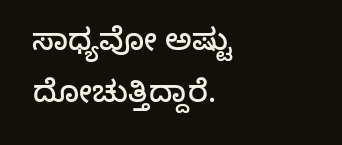ಸಾಧ್ಯವೋ ಅಷ್ಟು ದೋಚುತ್ತಿದ್ದಾರೆ.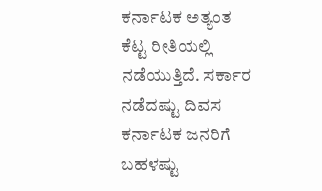ಕರ್ನಾಟಕ ಅತ್ಯಂತ ಕೆಟ್ಟ ರೀತಿಯಲ್ಲಿ ನಡೆಯುತ್ತಿದೆ. ಸರ್ಕಾರ ನಡೆದಷ್ಟು ದಿವಸ ಕರ್ನಾಟಕ ಜನರಿಗೆ ಬಹಳಷ್ಟು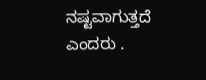ನಷ್ಟವಾಗುತ್ತದೆ ಎಂದರು .